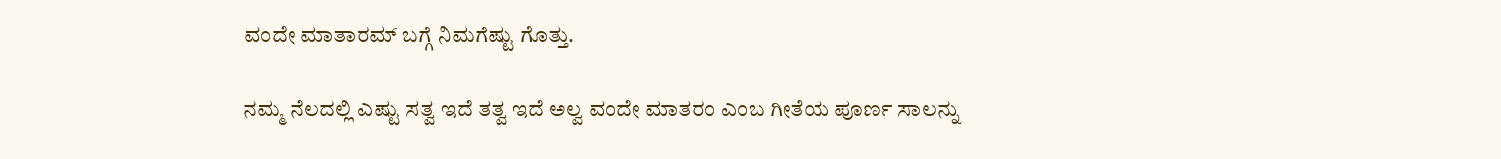ವಂದೇ ಮಾತಾರಮ್ ಬಗ್ಗೆ ನಿಮಗೆಷ್ಟು ಗೊತ್ತು.

ನಮ್ಮ ನೆಲದಲ್ಲಿ ಎಷ್ಟು ಸತ್ವ ಇದೆ ತತ್ವ ಇದೆ ಅಲ್ವ ವಂದೇ ಮಾತರಂ ಎಂಬ ಗೀತೆಯ ಪೂರ್ಣ ಸಾಲನ್ನು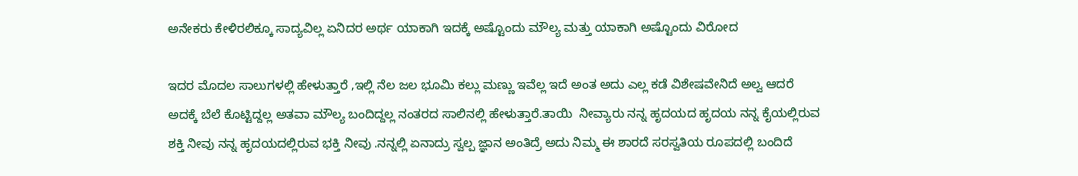ಅನೇಕರು ಕೇಳಿರಲಿಕ್ಕೂ ಸಾದ್ಯವಿಲ್ಲ ಏನಿದರ ಅರ್ಥ ಯಾಕಾಗಿ ಇದಕ್ಕೆ ಅಷ್ಟೊಂದು ಮೌಲ್ಯ ಮತ್ತು ಯಾಕಾಗಿ ಅಷ್ಟೊಂದು ವಿರೋದ

ಇದರ ಮೊದಲ ಸಾಲುಗಳಲ್ಲಿ ಹೇಳುತ್ತಾರೆ ,ಇಲ್ಲಿ ನೆಲ ಜಲ ಭೂಮಿ ಕಲ್ಲು ಮಣ್ಣು ಇವೆಲ್ಲ ಇದೆ ಅಂತ ಅದು ಎಲ್ಲ ಕಡೆ ವಿಶೇಷವೇನಿದೆ ಅಲ್ವ ಆದರೆ ಅದಕ್ಕೆ ಬೆಲೆ ಕೊಟ್ಟಿದ್ದಲ್ಲ ಅತವಾ ಮೌಲ್ಯ ಬಂದಿದ್ದಲ್ಲ ನಂತರದ ಸಾಲಿನಲ್ಲಿ ಹೇಳುತ್ತಾರೆ.ತಾಯಿ  ನೀವ್ಯಾರು ನನ್ನ ಹೃದಯದ ಹೃದಯ ನನ್ನ ಕೈಯಲ್ಲಿರುವ ಶಕ್ತಿ ನೀವು ನನ್ನ ಹೃದಯದಲ್ಲಿರುವ ಭಕ್ತಿ ನೀವು .ನನ್ನಲ್ಲಿ ಏನಾದ್ರು ಸ್ವಲ್ಪ ಜ್ಞಾನ ಅಂತಿದ್ರೆ ಅದು ನಿಮ್ಮ ಈ ಶಾರದೆ ಸರಸ್ವತಿಯ ರೂಪದಲ್ಲಿ ಬಂದಿದೆ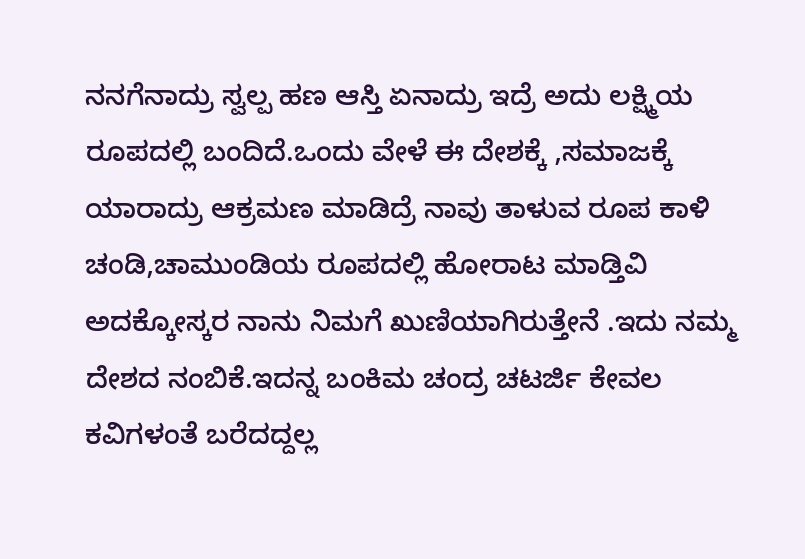ನನಗೆನಾದ್ರು ಸ್ವಲ್ಪ ಹಣ ಆಸ್ತಿ ಏನಾದ್ರು ಇದ್ರೆ ಅದು ಲಕ್ಷ್ಮಿಯ ರೂಪದಲ್ಲಿ ಬಂದಿದೆ.ಒಂದು ವೇಳೆ ಈ ದೇಶಕ್ಕೆ ,ಸಮಾಜಕ್ಕೆ ಯಾರಾದ್ರು ಆಕ್ರಮಣ ಮಾಡಿದ್ರೆ ನಾವು ತಾಳುವ ರೂಪ ಕಾಳಿ ಚಂಡಿ,ಚಾಮುಂಡಿಯ ರೂಪದಲ್ಲಿ ಹೋರಾಟ ಮಾಡ್ತಿವಿ ಅದಕ್ಕೋಸ್ಕರ ನಾನು ನಿಮಗೆ ಖುಣಿಯಾಗಿರುತ್ತೇನೆ .ಇದು ನಮ್ಮ ದೇಶದ ನಂಬಿಕೆ.ಇದನ್ನ ಬಂಕಿಮ ಚಂದ್ರ ಚಟರ್ಜಿ ಕೇವಲ ಕವಿಗಳಂತೆ ಬರೆದದ್ದಲ್ಲ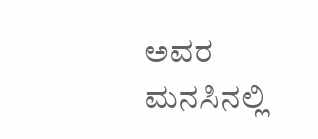ಅವರ ಮನಸಿನಲ್ಲಿ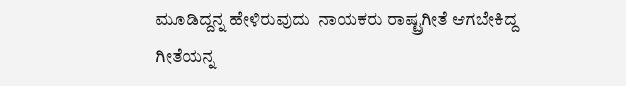ಮೂಡಿದ್ದನ್ನ ಹೇಳಿರುವುದು  ನಾಯಕರು ರಾಷ್ಟ್ರಗೀತೆ ಆಗಬೇಕಿದ್ದ ಗೀತೆಯನ್ನ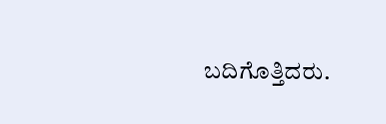ಬದಿಗೊತ್ತಿದರು.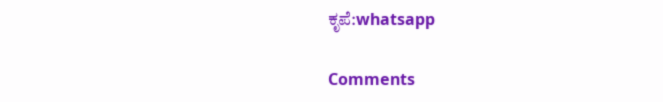ಕೃಪೆ:whatsapp

Comments